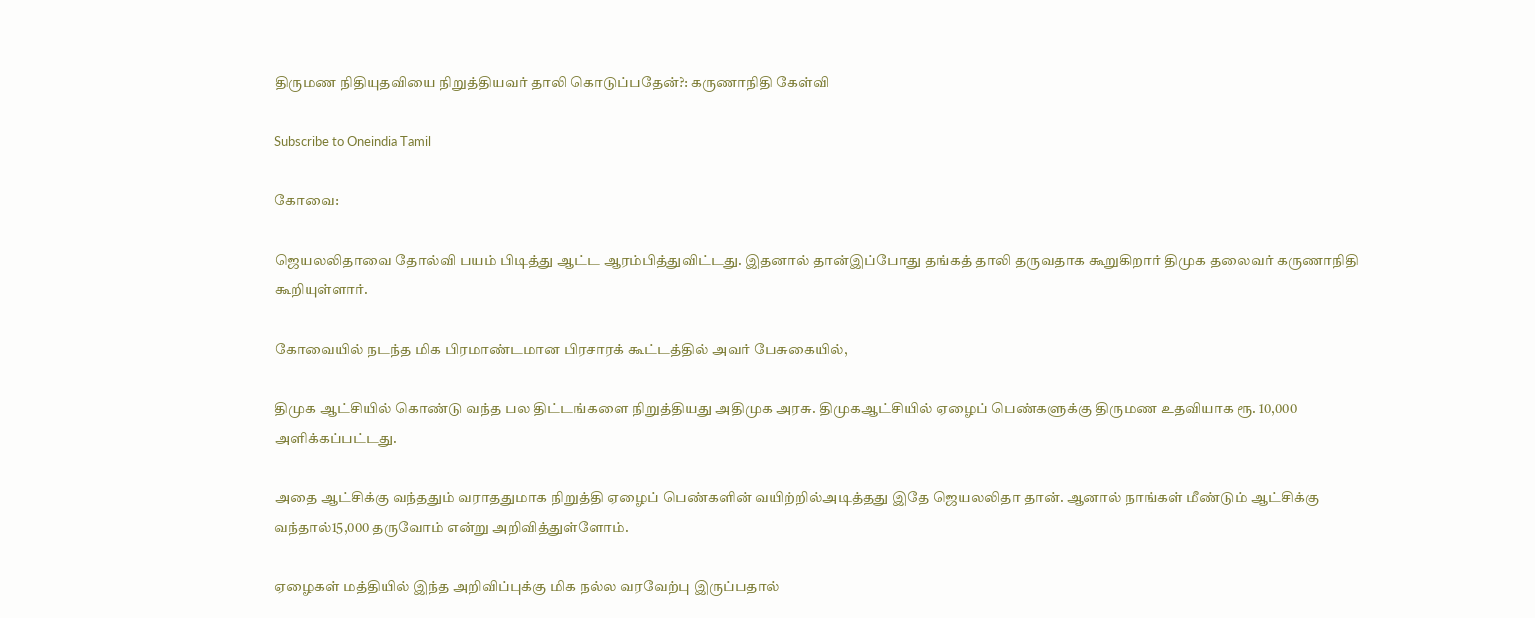திருமண நிதியுதவியை நிறுத்தியவர் தாலி கொடுப்பதேன்?: கருணாநிதி கேள்வி

Subscribe to Oneindia Tamil

கோவை:

ஜெயலலிதாவை தோல்வி பயம் பிடித்து ஆட்ட ஆரம்பித்துவிட்டது. இதனால் தான்இப்போது தங்கத் தாலி தருவதாக கூறுகிறார் திமுக தலைவர் கருணாநிதி கூறியுள்ளார்.

கோவையில் நடந்த மிக பிரமாண்டமான பிரசாரக் கூட்டத்தில் அவர் பேசுகையில்,

திமுக ஆட்சியில் கொண்டு வந்த பல திட்டங்களை நிறுத்தியது அதிமுக அரசு. திமுகஆட்சியில் ஏழைப் பெண்களுக்கு திருமண உதவியாக ரூ. 10,000 அளிக்கப்பட்டது.

அதை ஆட்சிக்கு வந்ததும் வராததுமாக நிறுத்தி ஏழைப் பெண்களின் வயிற்றில்அடித்தது இதே ஜெயலலிதா தான். ஆனால் நாங்கள் மீண்டும் ஆட்சிக்கு வந்தால்15,000 தருவோம் என்று அறிவித்துள்ளோம்.

ஏழைகள் மத்தியில் இந்த அறிவிப்புக்கு மிக நல்ல வரவேற்பு இருப்பதால்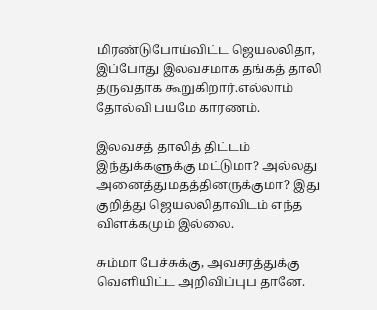மிரண்டுபோய்விட்ட ஜெயலலிதா, இப்போது இலவசமாக தங்கத் தாலி தருவதாக கூறுகிறார்.எல்லாம் தோல்வி பயமே காரணம்.

இலவசத் தாலித் திட்டம் இந்துக்களுக்கு மட்டுமா? அல்லது அனைத்துமதத்தினருக்குமா? இது குறித்து ஜெயலலிதாவிடம் எந்த விளக்கமும் இல்லை.

சும்மா பேச்சுக்கு, அவசரத்துக்கு வெளியிட்ட அறிவிப்புப தானே.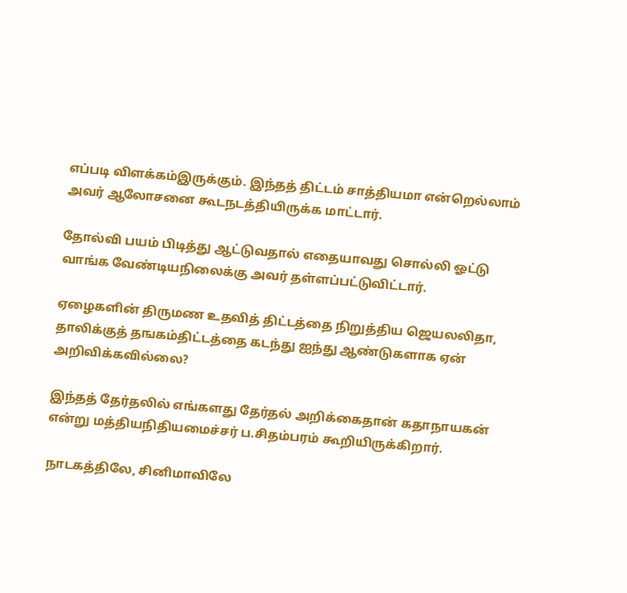எப்படி விளக்கம்இருக்கும். இந்தத் திட்டம் சாத்தியமா என்றெல்லாம் அவர் ஆலோசனை கூடநடத்தியிருக்க மாட்டார்.

தோல்வி பயம் பிடித்து ஆட்டுவதால் எதையாவது சொல்லி ஓட்டு வாங்க வேண்டியநிலைக்கு அவர் தள்ளப்பட்டுவிட்டார்.

ஏழைகளின் திருமண உதவித் திட்டத்தை நிறுத்திய ஜெயலலிதா, தாலிக்குத் தஙகம்திட்டத்தை கடந்து ஐந்து ஆண்டுகளாக ஏன் அறிவிக்கவில்லை?

இந்தத் தேர்தலில் எங்களது தேர்தல் அறிக்கைதான் கதாநாயகன் என்று மத்தியநிதியமைச்சர் ப.சிதம்பரம் கூறியிருக்கிறார்.

நாடகத்திலே, சினிமாவிலே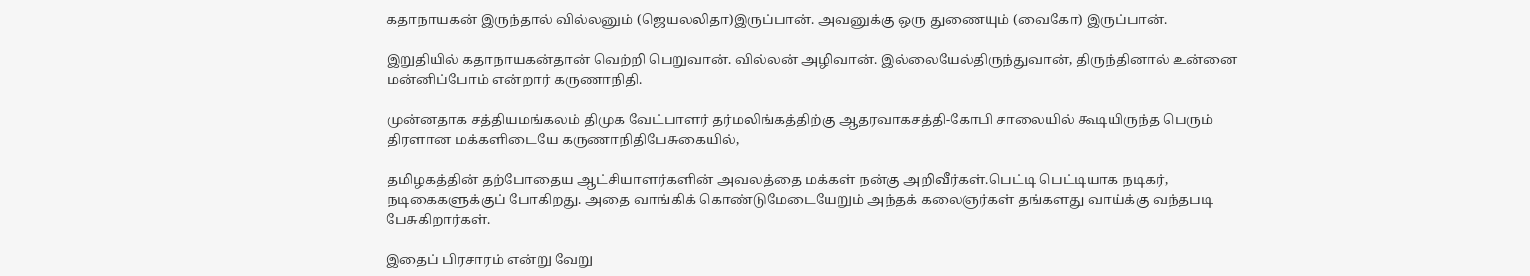கதாநாயகன் இருந்தால் வில்லனும் (ஜெயலலிதா)இருப்பான். அவனுக்கு ஒரு துணையும் (வைகோ) இருப்பான்.

இறுதியில் கதாநாயகன்தான் வெற்றி பெறுவான். வில்லன் அழிவான். இல்லையேல்திருந்துவான், திருந்தினால் உன்னை மன்னிப்போம் என்றார் கருணாநிதி.

முன்னதாக சத்தியமங்கலம் திமுக வேட்பாளர் தர்மலிங்கத்திற்கு ஆதரவாகசத்தி-கோபி சாலையில் கூடியிருந்த பெரும் திரளான மக்களிடையே கருணாநிதிபேசுகையில்,

தமிழகத்தின் தற்போதைய ஆட்சியாளர்களின் அவலத்தை மக்கள் நன்கு அறிவீர்கள்.பெட்டி பெட்டியாக நடிகர், நடிகைகளுக்குப் போகிறது. அதை வாங்கிக் கொண்டுமேடையேறும் அந்தக் கலைஞர்கள் தங்களது வாய்க்கு வந்தபடி பேசுகிறார்கள்.

இதைப் பிரசாரம் என்று வேறு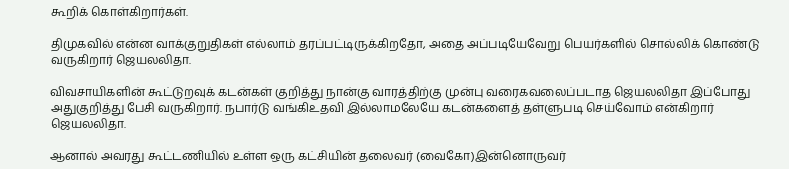கூறிக் கொள்கிறார்கள்.

திமுகவில் என்ன வாக்குறுதிகள் எல்லாம் தரப்பட்டிருக்கிறதோ, அதை அப்படியேவேறு பெயர்களில் சொல்லிக் கொண்டு வருகிறார் ஜெயலலிதா.

விவசாயிகளின் கூட்டுறவுக் கடன்கள் குறித்து நான்கு வாரத்திற்கு முன்பு வரைகவலைப்படாத ஜெயலலிதா இப்போது அதுகுறித்து பேசி வருகிறார். நபார்டு வங்கிஉதவி இல்லாமலேயே கடன்களைத் தள்ளுபடி செய்வோம் என்கிறார் ஜெயலலிதா.

ஆனால் அவரது கூட்டணியில் உள்ள ஒரு கட்சியின் தலைவர் (வைகோ)இன்னொருவர்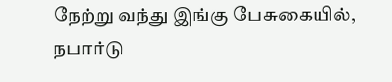நேற்று வந்து இங்கு பேசுகையில், நபார்டு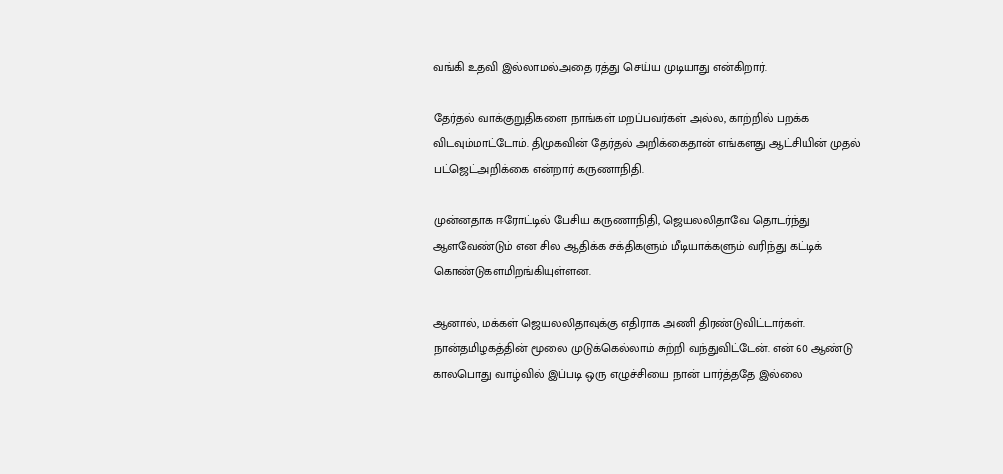வங்கி உதவி இல்லாமல்அதை ரத்து செய்ய முடியாது என்கிறார்.

தேர்தல் வாக்குறுதிகளை நாங்கள் மறப்பவர்கள் அல்ல, காற்றில் பறக்க விடவும்மாட்டோம். திமுகவின் தேர்தல் அறிக்கைதான் எங்களது ஆட்சியின் முதல் பட்ஜெட்அறிக்கை என்றார் கருணாநிதி.

முன்னதாக ஈரோட்டில் பேசிய கருணாநிதி, ஜெயலலிதாவே தொடர்ந்து ஆளவேண்டும் என சில ஆதிக்க சக்திகளும் மீடியாக்களும் வரிந்து கட்டிக் கொண்டுகளமிறங்கியுள்ளன.

ஆனால், மக்கள் ஜெயலலிதாவுக்கு எதிராக அணி திரண்டுவிட்டார்கள். நான்தமிழகத்தின் மூலை முடுக்கெல்லாம் சுற்றி வந்துவிட்டேன். என் 60 ஆண்டு காலபொது வாழ்வில் இப்படி ஒரு எழுச்சியை நான் பார்த்ததே இல்லை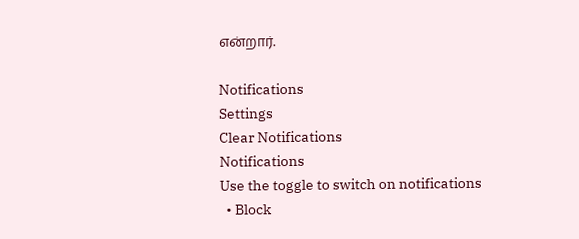என்றார்.

Notifications
Settings
Clear Notifications
Notifications
Use the toggle to switch on notifications
  • Block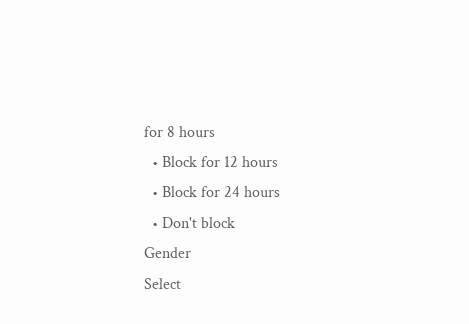for 8 hours
  • Block for 12 hours
  • Block for 24 hours
  • Don't block
Gender
Select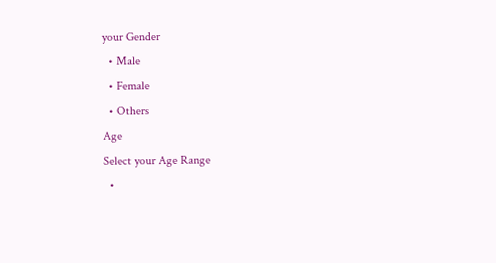your Gender
  • Male
  • Female
  • Others
Age
Select your Age Range
  •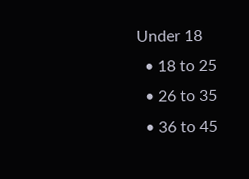Under 18
  • 18 to 25
  • 26 to 35
  • 36 to 45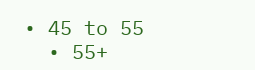• 45 to 55
  • 55+